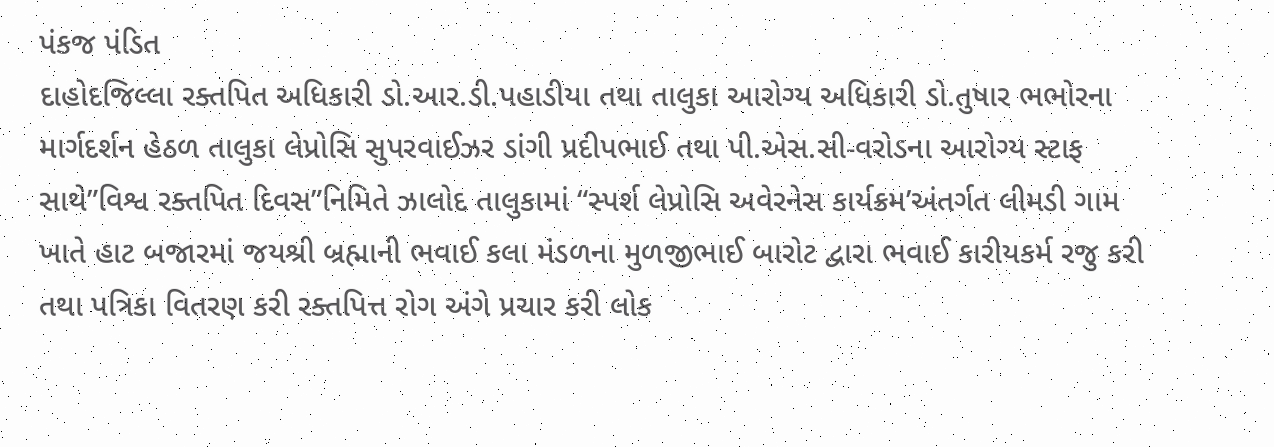પંકજ પંડિત
દાહોદજિલ્લા રક્તપિત અધિકારી ડો.આર.ડી.પહાડીયા તથા તાલુકા આરોગ્ય અધિકારી ડો.તુષાર ભભોરના માર્ગદર્શન હેઠળ તાલુકા લેપ્રોસિ સુપરવાઈઝર ડાંગી પ્રદીપભાઈ તથા પી.એસ.સી-વરોડના આરોગ્ય સ્ટાફ સાથે”વિશ્વ રક્તપિત દિવસ”નિમિતે ઝાલોદ તાલુકામાં “સ્પર્શ લેપ્રોસિ અવેરનેસ કાર્યક્રમ’અંતર્ગત લીમડી ગામ ખાતે હાટ બજારમાં જયશ્રી બ્રહ્માની ભવાઈ કલા મંડળના મુળજીભાઈ બારોટ દ્વારા ભવાઈ કારીયકર્મ રજુ કરી તથા પત્રિકા વિતરણ કરી રક્તપિત્ત રોગ અંગે પ્રચાર કરી લોક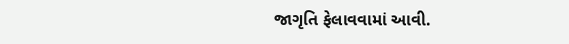જાગૃતિ ફેલાવવામાં આવી.